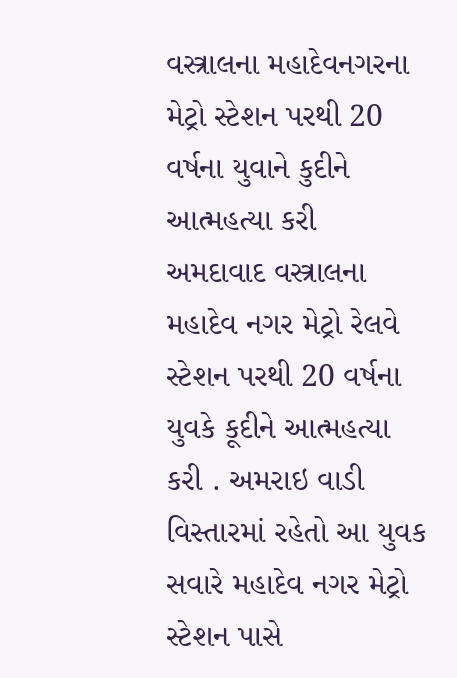વસ્ત્રાલના મહાદેવનગરના મેટ્રો સ્ટેશન પરથી 20 વર્ષના યુવાને કુદીને આત્મહત્યા કરી
અમદાવાદ વસ્ત્રાલના મહાદેવ નગર મેટ્રો રેલવે સ્ટેશન પરથી 20 વર્ષના યુવકે કૂદીને આત્મહત્યા કરી . અમરાઇ વાડી વિસ્તારમાં રહેતો આ યુવક સવારે મહાદેવ નગર મેટ્રો સ્ટેશન પાસે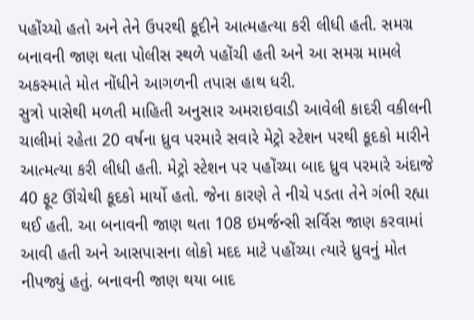પહોંચ્યો હતો અને તેને ઉપરથી કૂદીને આત્મહત્યા કરી લીધી હતી. સમગ્ર બનાવની જાણ થતા પોલીસ સ્થળે પહોંચી હતી અને આ સમગ્ર મામલે અકસ્માતે મોત નોંધીને આગળની તપાસ હાથ ધરી.
સુત્રો પાસેથી મળતી માહિતી અનુસાર અમરાઇવાડી આવેલી કાદરી વકીલની ચાલીમાં રહેતા 20 વર્ષના ધ્રુવ પરમારે સવારે મેટ્રો સ્ટેશન પરથી કૂદકો મારીને આત્મત્યા કરી લીધી હતી. મેટ્રો સ્ટેશન પર પહોંચ્યા બાદ ધ્રુવ પરમારે અંદાજે 40 ફૂટ ઊંચેથી કૂદકો માર્યો હતો. જેના કારણે તે નીચે પડતા તેને ગંભી રહ્યા થઈ હતી. આ બનાવની જાણ થતા 108 ઇમર્જન્સી સર્વિસ જાણ કરવામાં આવી હતી અને આસપાસના લોકો મદદ માટે પહોંચ્યા ત્યારે ધ્રુવનું મોત નીપજ્યું હતું. બનાવની જાણ થયા બાદ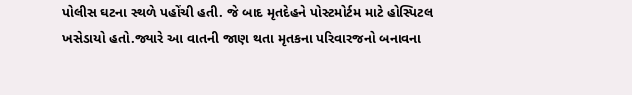પોલીસ ઘટના સ્થળે પહોંચી હતી. જે બાદ મૃતદેહને પોસ્ટમોર્ટમ માટે હોસ્પિટલ ખસેડાયો હતો.જ્યારે આ વાતની જાણ થતા મૃતકના પરિવારજનો બનાવના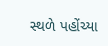સ્થળે પહોંચ્યા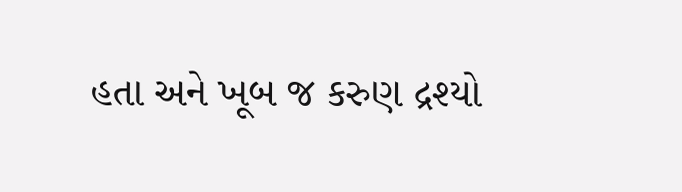હતા અને ખૂબ જ કરુણ દ્રશ્યો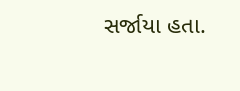સર્જાયા હતા.